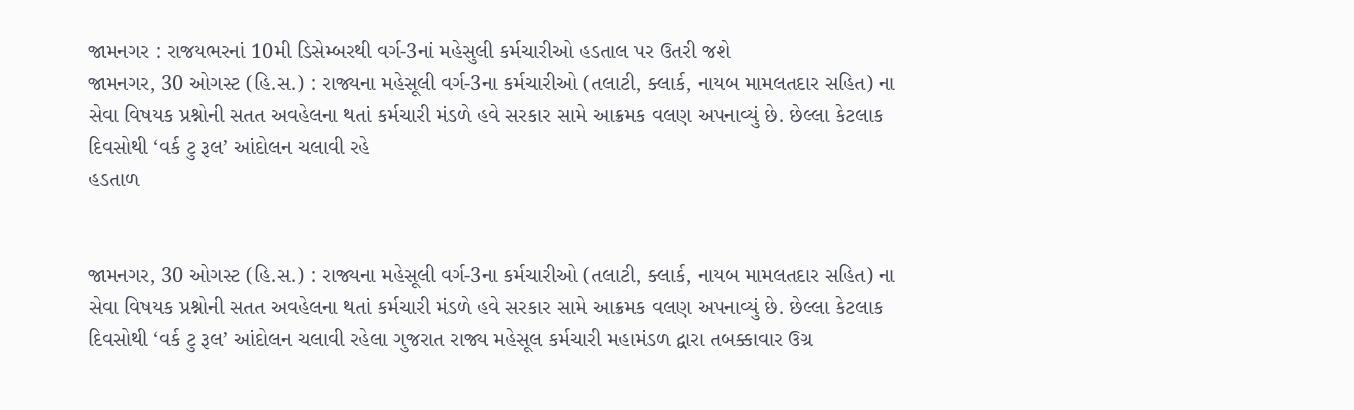જામનગર : રાજયભરનાં 10મી ડિસેમ્બરથી વર્ગ-3નાં મહેસુલી કર્મચારીઓ હડતાલ પર ઉતરી જશે
જામનગર, 30 ઓગસ્ટ (હિ.સ.) : રાજ્યના મહેસૂલી વર્ગ-3ના કર્મચારીઓ (તલાટી, ક્લાર્ક, નાયબ મામલતદાર સહિત) ના સેવા વિષયક પ્રશ્નોની સતત અવહેલના થતાં કર્મચારી મંડળે હવે સરકાર સામે આક્રમક વલણ અપનાવ્યું છે. છેલ્લા કેટલાક દિવસોથી ‘વર્ક ટુ રૂલ’ આંદોલન ચલાવી રહે
હડતાળ


જામનગર, 30 ઓગસ્ટ (હિ.સ.) : રાજ્યના મહેસૂલી વર્ગ-3ના કર્મચારીઓ (તલાટી, ક્લાર્ક, નાયબ મામલતદાર સહિત) ના સેવા વિષયક પ્રશ્નોની સતત અવહેલના થતાં કર્મચારી મંડળે હવે સરકાર સામે આક્રમક વલણ અપનાવ્યું છે. છેલ્લા કેટલાક દિવસોથી ‘વર્ક ટુ રૂલ’ આંદોલન ચલાવી રહેલા ગુજરાત રાજ્ય મહેસૂલ કર્મચારી મહામંડળ દ્વારા તબક્કાવાર ઉગ્ર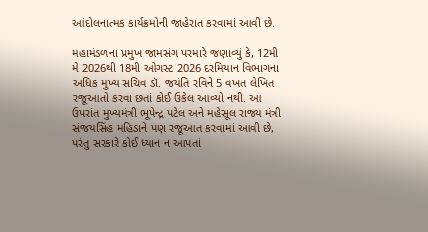આંદોલનાત્મક કાર્યક્રમોની જાહેરાત કરવામાં આવી છે.

મહામંડળના પ્રમુખ જામસંગ પરમારે જણાવ્યું કે, 12મી મે 2026થી 18મી ઓગસ્ટ 2026 દરમિયાન વિભાગના અધિક મુખ્ય સચિવ ડૉ. જયંતિ રવિને 5 વખત લેખિત રજૂઆતો કરવા છતાં કોઈ ઉકેલ આવ્યો નથી. આ ઉપરાંત મુખ્યમંત્રી ભૂપેન્દ્ર પટેલ અને મહેસૂલ રાજ્ય મંત્રી સંજયસિંહ મહિડાને પણ રજૂઆત કરવામાં આવી છે, પરંતુ સરકારે કોઈ ધ્યાન ન આપતાં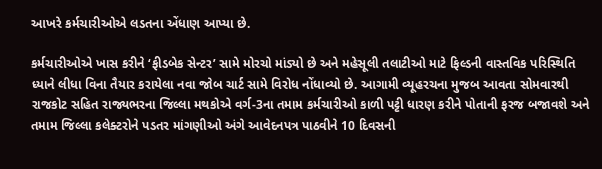આખરે કર્મચારીઓએ લડતના એંધાણ આપ્યા છે.

કર્મચારીઓએ ખાસ કરીને ‘ફીડબેક સેન્ટર’ સામે મોરચો માંડ્યો છે અને મહેસૂલી તલાટીઓ માટે ફિલ્ડની વાસ્તવિક પરિસ્થિતિ ધ્યાને લીધા વિના તૈયાર કરાયેલા નવા જોબ ચાર્ટ સામે વિરોધ નોંધાવ્યો છે. આગામી વ્યૂહરચના મુજબ આવતા સોમવારથી રાજકોટ સહિત રાજ્યભરના જિલ્લા મથકોએ વર્ગ-3ના તમામ કર્મચારીઓ કાળી પટ્ટી ધારણ કરીને પોતાની ફરજ બજાવશે અને તમામ જિલ્લા કલેક્ટરોને પડતર માંગણીઓ અંગે આવેદનપત્ર પાઠવીને 10 દિવસની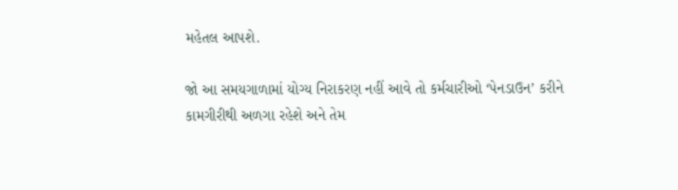મહેતલ આપશે.

જો આ સમયગાળામાં યોગ્ય નિરાકરણ નહીં આવે તો કર્મચારીઓ ‘પેનડાઉન’ કરીને કામગીરીથી અળગા રહેશે અને તેમ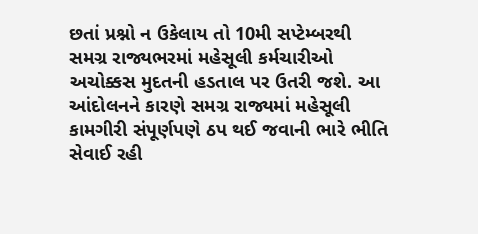છતાં પ્રશ્નો ન ઉકેલાય તો 10મી સપ્ટેમ્બરથી સમગ્ર રાજ્યભરમાં મહેસૂલી કર્મચારીઓ અચોક્કસ મુદતની હડતાલ પર ઉતરી જશે. આ આંદોલનને કારણે સમગ્ર રાજ્યમાં મહેસૂલી કામગીરી સંપૂર્ણપણે ઠપ થઈ જવાની ભારે ભીતિ સેવાઈ રહી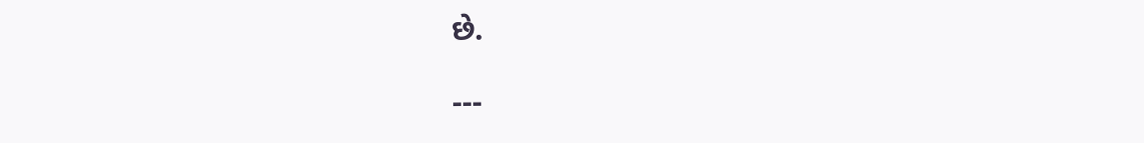છે.

---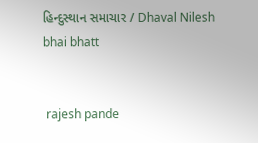હિન્દુસ્થાન સમાચાર / Dhaval Nilesh bhai bhatt


 rajesh pande